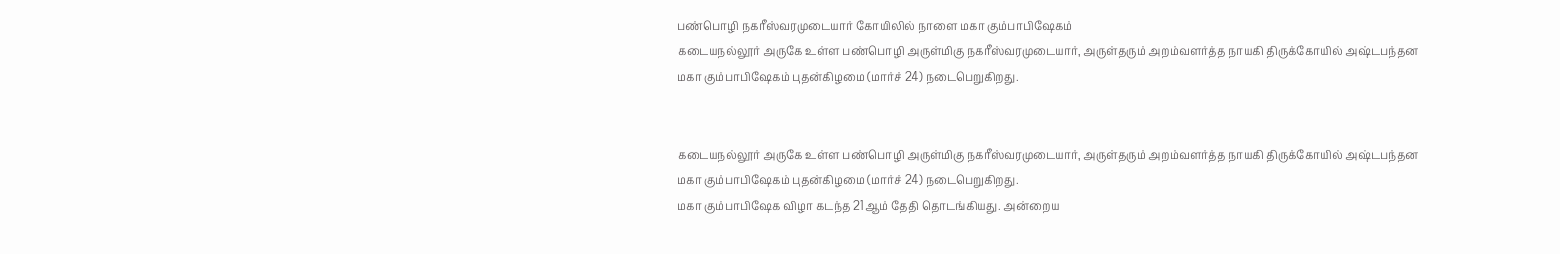பண்பொழி நகரீஸ்வரமுடையார் கோயிலில் நாளை மகா கும்பாபிஷேகம்
கடையநல்லூர் அருகே உள்ள பண்பொழி அருள்மிகு நகரீஸ்வரமுடையார், அருள்தரும் அறம்வளர்த்த நாயகி திருக்கோயில் அஷ்டபந்தன மகா கும்பாபிஷேகம் புதன்கிழமை (மார்ச் 24) நடைபெறுகிறது.


கடையநல்லூர் அருகே உள்ள பண்பொழி அருள்மிகு நகரீஸ்வரமுடையார், அருள்தரும் அறம்வளர்த்த நாயகி திருக்கோயில் அஷ்டபந்தன மகா கும்பாபிஷேகம் புதன்கிழமை (மார்ச் 24) நடைபெறுகிறது.
மகா கும்பாபிஷேக விழா கடந்த 21ஆம் தேதி தொடங்கியது. அன்றைய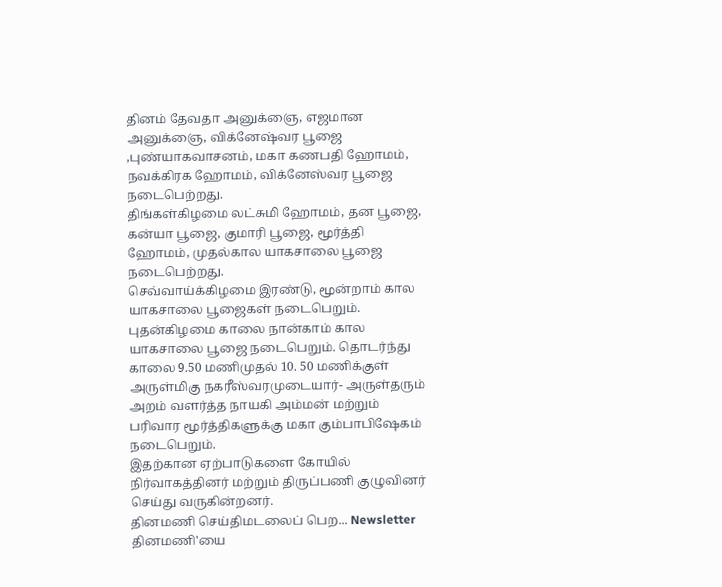தினம் தேவதா அனுக்ஞை, எஜமான அனுக்ஞை, விக்னேஷ்வர பூஜை ,புண்யாகவாசனம், மகா கணபதி ஹோமம், நவக்கிரக ஹோமம், விக்னேஸ்வர பூஜை நடைபெற்றது.
திங்கள்கிழமை லட்சுமி ஹோமம், தன பூஜை, கன்யா பூஜை, குமாரி பூஜை, மூர்த்தி ஹோமம், முதல்கால யாகசாலை பூஜை நடைபெற்றது.
செவ்வாய்க்கிழமை இரண்டு, மூன்றாம் கால யாகசாலை பூஜைகள் நடைபெறும். புதன்கிழமை காலை நான்காம் கால யாகசாலை பூஜை நடைபெறும். தொடர்ந்து காலை 9.50 மணிமுதல் 10. 50 மணிக்குள் அருள்மிகு நகரீஸ்வரமுடையார்- அருள்தரும் அறம் வளர்த்த நாயகி அம்மன் மற்றும் பரிவார மூர்த்திகளுக்கு மகா கும்பாபிஷேகம் நடைபெறும்.
இதற்கான ஏற்பாடுகளை கோயில் நிர்வாகத்தினர் மற்றும் திருப்பணி குழுவினர் செய்து வருகின்றனர்.
தினமணி செய்திமடலைப் பெற... Newsletter
தினமணி'யை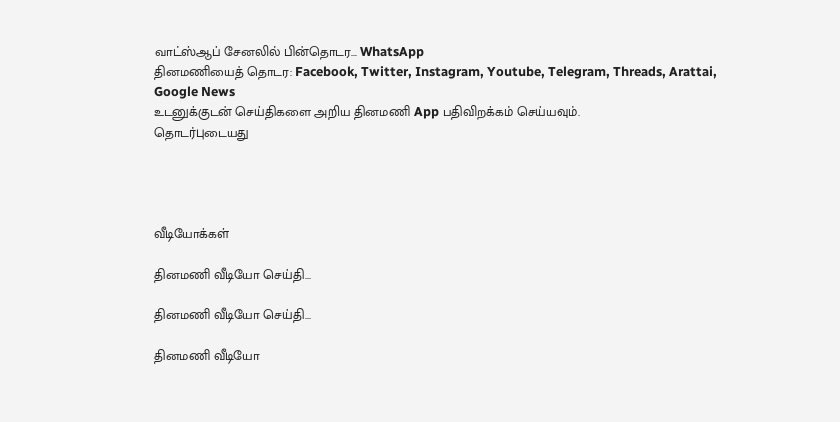வாட்ஸ்ஆப் சேனலில் பின்தொடர... WhatsApp
தினமணியைத் தொடர: Facebook, Twitter, Instagram, Youtube, Telegram, Threads, Arattai, Google News
உடனுக்குடன் செய்திகளை அறிய தினமணி App பதிவிறக்கம் செய்யவும்.
தொடர்புடையது




வீடியோக்கள்

தினமணி வீடியோ செய்தி...

தினமணி வீடியோ செய்தி...

தினமணி வீடியோ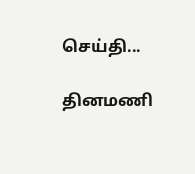செய்தி...

தினமணி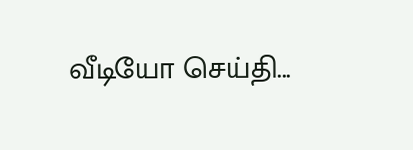வீடியோ செய்தி...